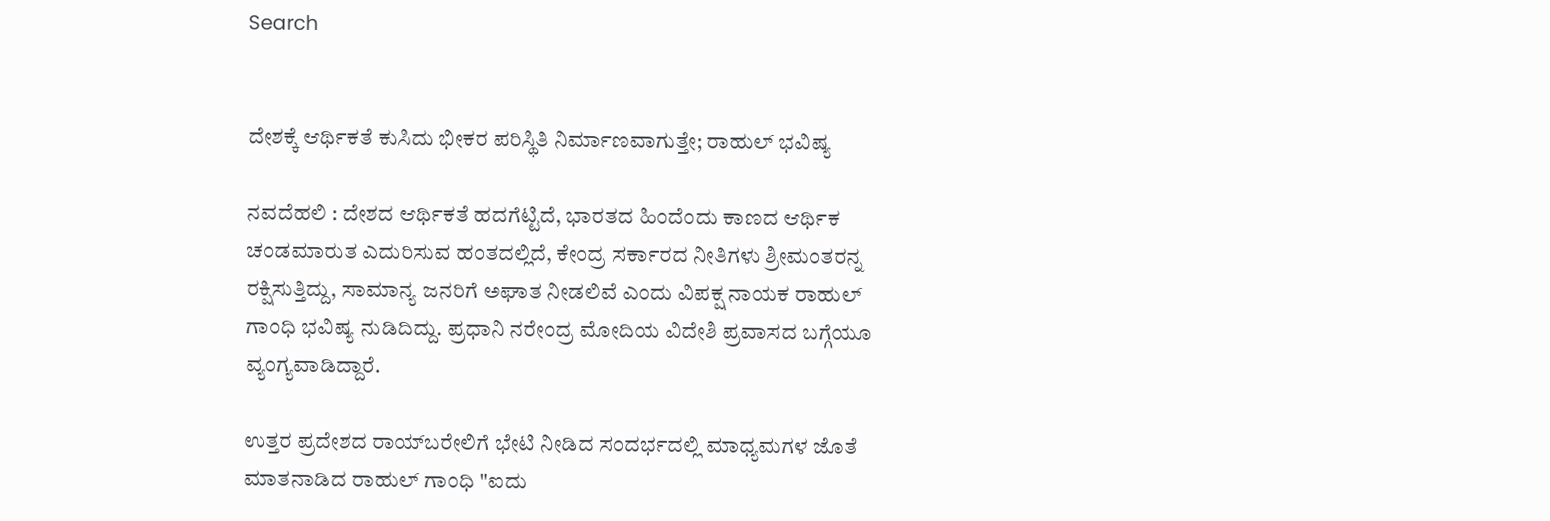Search


ದೇಶಕ್ಕೆ ಆರ್ಥಿಕತೆ ಕುಸಿದು ಭೀಕರ ಪರಿಸ್ಥಿತಿ ನಿರ್ಮಾಣವಾಗುತ್ತೇ; ರಾಹುಲ್‌ ಭವಿಷ್ಯ

ನವದೆಹಲಿ : ದೇಶದ ಆರ್ಥಿಕತೆ ಹದಗೆಟ್ಟಿದೆ, ಭಾರತದ ಹಿಂದೆಂದು ಕಾಣದ ಆರ್ಥಿಕ ಚಂಡಮಾರುತ ಎದುರಿಸುವ ಹಂತದಲ್ಲಿದೆ, ಕೇಂದ್ರ ಸರ್ಕಾರದ ನೀತಿಗಳು ಶ್ರೀಮಂತರನ್ನ ರಕ್ಷಿಸುತ್ತಿದ್ದು, ಸಾಮಾನ್ಯ ಜನರಿಗೆ ಅಘಾತ ನೀಡಲಿವೆ ಎಂದು ವಿಪಕ್ಷ ನಾಯಕ ರಾಹುಲ್‌ ಗಾಂಧಿ ಭವಿಷ್ಯ ನುಡಿದಿದ್ದು. ಪ್ರಧಾನಿ ನರೇಂದ್ರ ಮೋದಿಯ ವಿದೇಶಿ ಪ್ರವಾಸದ ಬಗ್ಗೆಯೂ ವ್ಯಂಗ್ಯವಾಡಿದ್ದಾರೆ.

ಉತ್ತರ ಪ್ರದೇಶದ ರಾಯ್‌ಬರೇಲಿಗೆ ಭೇಟಿ ನೀಡಿದ ಸಂದರ್ಭದಲ್ಲಿ ಮಾಧ್ಯಮಗಳ ಜೊತೆ ಮಾತನಾಡಿದ ರಾಹುಲ್‌ ಗಾಂಧಿ "ಐದು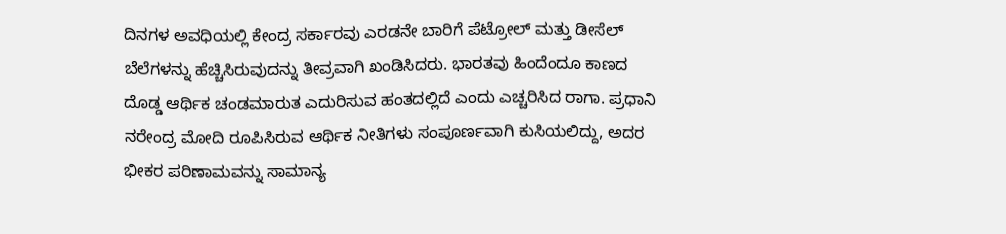ದಿನಗಳ ಅವಧಿಯಲ್ಲಿ ಕೇಂದ್ರ ಸರ್ಕಾರವು ಎರಡನೇ ಬಾರಿಗೆ ಪೆಟ್ರೋಲ್ ಮತ್ತು ಡೀಸೆಲ್ ಬೆಲೆಗಳನ್ನು ಹೆಚ್ಚಿಸಿರುವುದನ್ನು ತೀವ್ರವಾಗಿ ಖಂಡಿಸಿದರು. ಭಾರತವು ಹಿಂದೆಂದೂ ಕಾಣದ ದೊಡ್ಡ ಆರ್ಥಿಕ ಚಂಡಮಾರುತ ಎದುರಿಸುವ ಹಂತದಲ್ಲಿದೆ ಎಂದು ಎಚ್ಚರಿಸಿದ ರಾಗಾ. ಪ್ರಧಾನಿ ನರೇಂದ್ರ ಮೋದಿ ರೂಪಿಸಿರುವ ಆರ್ಥಿಕ ನೀತಿಗಳು ಸಂಪೂರ್ಣವಾಗಿ ಕುಸಿಯಲಿದ್ದು, ಅದರ ಭೀಕರ ಪರಿಣಾಮವನ್ನು ಸಾಮಾನ್ಯ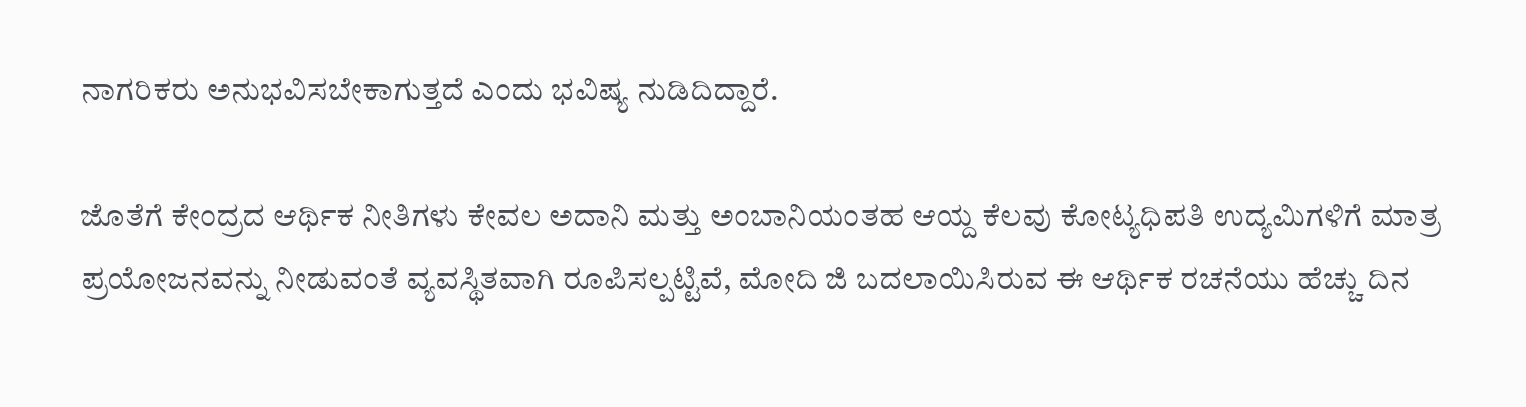ನಾಗರಿಕರು ಅನುಭವಿಸಬೇಕಾಗುತ್ತದೆ ಎಂದು ಭವಿಷ್ಯ ನುಡಿದಿದ್ದಾರೆ.

ಜೊತೆಗೆ ಕೇಂದ್ರದ ಆರ್ಥಿಕ ನೀತಿಗಳು ಕೇವಲ ಅದಾನಿ ಮತ್ತು ಅಂಬಾನಿಯಂತಹ ಆಯ್ದ ಕೆಲವು ಕೋಟ್ಯಧಿಪತಿ ಉದ್ಯಮಿಗಳಿಗೆ ಮಾತ್ರ ಪ್ರಯೋಜನವನ್ನು ನೀಡುವಂತೆ ವ್ಯವಸ್ಥಿತವಾಗಿ ರೂಪಿಸಲ್ಪಟ್ಟಿವೆ, ಮೋದಿ ಜಿ ಬದಲಾಯಿಸಿರುವ ಈ ಆರ್ಥಿಕ ರಚನೆಯು ಹೆಚ್ಚು ದಿನ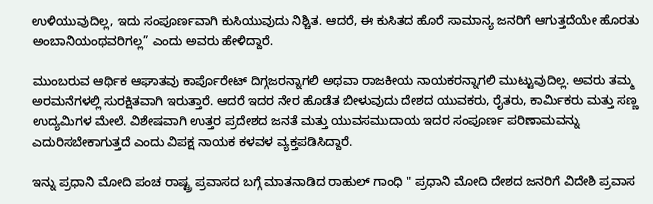ಉಳಿಯುವುದಿಲ್ಲ, ಇದು ಸಂಪೂರ್ಣವಾಗಿ ಕುಸಿಯುವುದು ನಿಶ್ಚಿತ. ಆದರೆ, ಈ ಕುಸಿತದ ಹೊರೆ ಸಾಮಾನ್ಯ ಜನರಿಗೆ ಆಗುತ್ತದೆಯೇ ಹೊರತು ಅಂಬಾನಿಯಂಥವರಿಗಲ್ಲ” ಎಂದು ಅವರು ಹೇಳಿದ್ದಾರೆ.

ಮುಂಬರುವ ಆರ್ಥಿಕ ಆಘಾತವು ಕಾರ್ಪೊರೇಟ್ ದಿಗ್ಗಜರನ್ನಾಗಲಿ ಅಥವಾ ರಾಜಕೀಯ ನಾಯಕರನ್ನಾಗಲಿ ಮುಟ್ಟುವುದಿಲ್ಲ. ಅವರು ತಮ್ಮ ಅರಮನೆಗಳಲ್ಲಿ ಸುರಕ್ಷಿತವಾಗಿ ಇರುತ್ತಾರೆ. ಆದರೆ ಇದರ ನೇರ ಹೊಡೆತ ಬೀಳುವುದು ದೇಶದ ಯುವಕರು, ರೈತರು, ಕಾರ್ಮಿಕರು ಮತ್ತು ಸಣ್ಣ ಉದ್ಯಮಿಗಳ ಮೇಲೆ. ವಿಶೇಷವಾಗಿ ಉತ್ತರ ಪ್ರದೇಶದ ಜನತೆ ಮತ್ತು ಯುವಸಮುದಾಯ ಇದರ ಸಂಪೂರ್ಣ ಪರಿಣಾಮವನ್ನು ಎದುರಿಸಬೇಕಾಗುತ್ತದೆ ಎಂದು ವಿಪಕ್ಷ ನಾಯಕ ಕಳವಳ ವ್ಯಕ್ತಪಡಿಸಿದ್ದಾರೆ.

ಇನ್ನು ಪ್ರಧಾನಿ ಮೋದಿ ಪಂಚ ರಾಷ್ಟ್ರ ಪ್ರವಾಸದ ಬಗ್ಗೆ ಮಾತನಾಡಿದ ರಾಹುಲ್‌ ಗಾಂಧಿ " ಪ್ರಧಾನಿ ಮೋದಿ ದೇಶದ ಜನರಿಗೆ ವಿದೇಶಿ ಪ್ರವಾಸ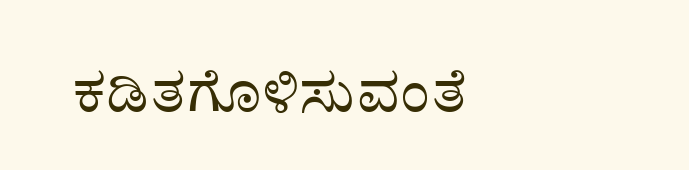ಕಡಿತಗೊಳಿಸುವಂತೆ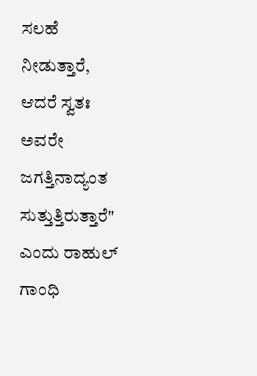ಸಲಹೆ ನೀಡುತ್ತಾರೆ, ಆದರೆ ಸ್ವತಃ ಅವರೇ ಜಗತ್ತಿನಾದ್ಯಂತ ಸುತ್ತುತ್ತಿರುತ್ತಾರೆ" ಎಂದು ರಾಹುಲ್‌ ಗಾಂಧಿ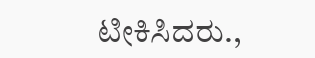ಟೀಕಿಸಿದರು.,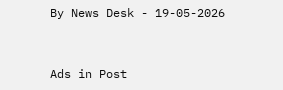By News Desk - 19-05-2026


Ads in Post